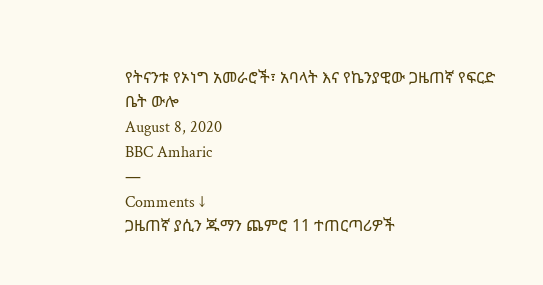የትናንቱ የኦነግ አመራሮች፣ አባላት እና የኬንያዊው ጋዜጠኛ የፍርድ ቤት ውሎ
August 8, 2020
BBC Amharic
—
Comments ↓
ጋዜጠኛ ያሲን ጁማን ጨምሮ 11 ተጠርጣሪዎች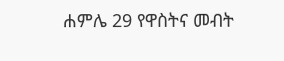ሐምሌ 29 የዋስትና መብት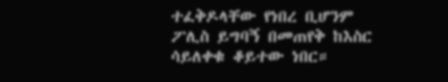ተፈቅዶላቸው የነበረ ቢሆንም ፖሊስ ይግባኝ በመጠየቅ ከእስር ሳይለቀቁ ቆይተው ነበር።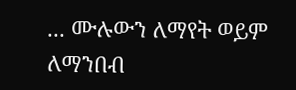... ሙሉውን ለማየት ወይም ለማንበብ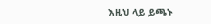እዚህ ላይ ይጫኑ